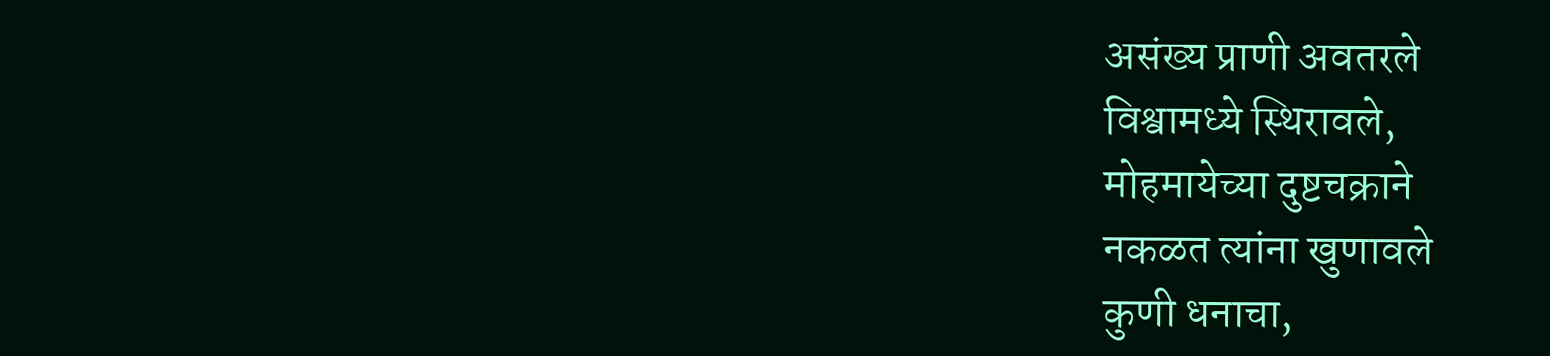असंख्य प्राणी अवतरले
विश्वामध्ये स्थिरावले,
मोहमायेच्या दुष्टचक्राने
नकळत त्यांना खुणावले
कुणी धनाचा,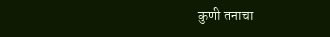कुणी तनाचा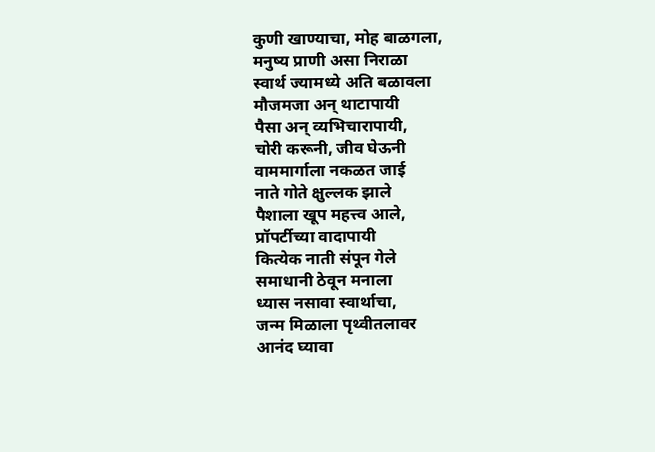कुणी खाण्याचा, मोह बाळगला,
मनुष्य प्राणी असा निराळा
स्वार्थ ज्यामध्ये अति बळावला
मौजमजा अन् थाटापायी
पैसा अन् व्यभिचारापायी,
चोरी करूनी, जीव घेऊनी
वाममार्गाला नकळत जाई
नाते गोते क्षुल्लक झाले
पैशाला खूप महत्त्व आले,
प्रॉपर्टीच्या वादापायी
कित्येक नाती संपून गेले
समाधानी ठेवून मनाला
ध्यास नसावा स्वार्थाचा,
जन्म मिळाला पृथ्वीतलावर
आनंद घ्यावा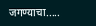जगण्याचा.....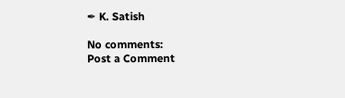✒ K. Satish

No comments:
Post a Comment